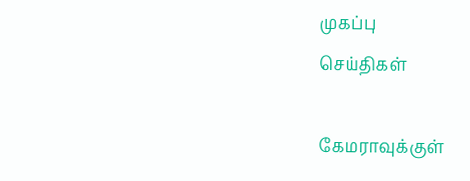முகப்பு
செய்திகள்

கேமராவுக்குள்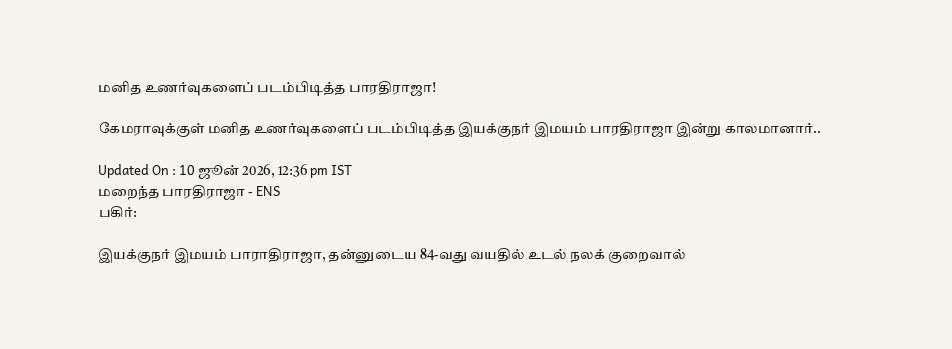மனித உணர்வுகளைப் படம்பிடித்த பாரதிராஜா!

கேமராவுக்குள் மனித உணர்வுகளைப் படம்பிடித்த இயக்குநர் இமயம் பாரதிராஜா இன்று காலமானார்..

Updated On : 10 ஜூன் 2026, 12:36 pm IST
மறைந்த பாரதிராஜா - ENS
பகிர்:

இயக்குநர் இமயம் பாராதிராஜா, தன்னுடைய 84-வது வயதில் உடல் நலக் குறைவால்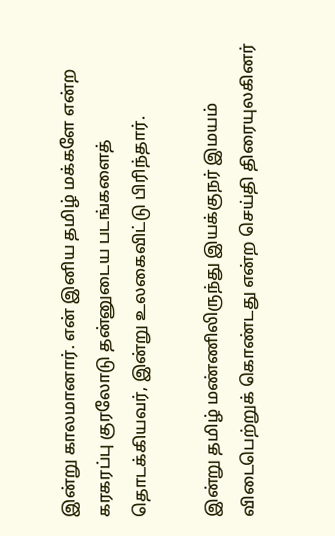இன்று காலமானார். என் இனிய தமிழ் மக்களே என்ற கரகரப்பு குரலோடு தன்னுடைய படங்களைத் தொடக்கியவர், இன்று உலகைவிட்டு பிரிந்தார்.

இன்று தமிழ் மண்ணிலிருந்து இயக்குநர் இமயம் விடைபெற்றுக் கொண்டது என்ற செய்தி திரையுலகினர்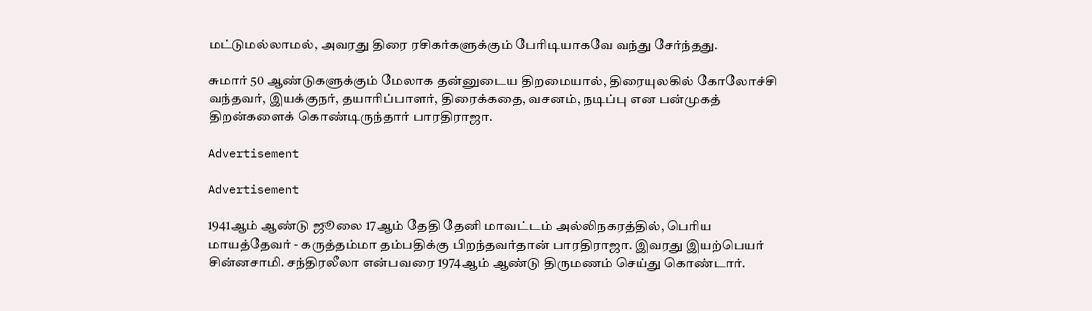மட்டுமல்லாமல், அவரது திரை ரசிகர்களுக்கும் பேரிடியாகவே வந்து சேர்ந்தது.

சுமார் 50 ஆண்டுகளுக்கும் மேலாக தன்னுடைய திறமையால், திரையுலகில் கோலோச்சி வந்தவர், இயக்குநர், தயாரிப்பாளர், திரைக்கதை, வசனம், நடிப்பு என பன்முகத் திறன்களைக் கொண்டிருந்தார் பாரதிராஜா.

Advertisement

Advertisement

1941ஆம் ஆண்டு ஜூலை 17ஆம் தேதி தேனி மாவட்டம் அல்லிநகரத்தில், பெரிய மாயத்தேவர் - கருத்தம்மா தம்பதிக்கு பிறந்தவர்தான் பாரதிராஜா. இவரது இயற்பெயர் சின்னசாமி. சந்திரலீலா என்பவரை 1974ஆம் ஆண்டு திருமணம் செய்து கொண்டார்.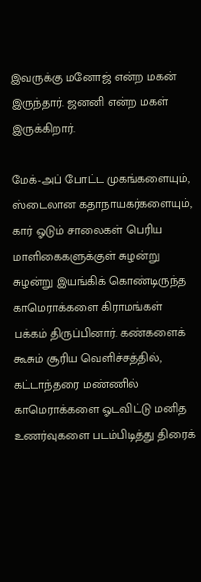இவருக்கு மனோஜ் என்ற மகன் இருந்தார். ஜனனி என்ற மகள் இருக்கிறார்.

மேக்-அப் போட்ட முகங்களையும், ஸ்டைலான கதாநாயகர்களையும், கார் ஓடும் சாலைகள் பெரிய மாளிகைகளுக்குள் சுழன்று சுழன்று இயங்கிக் கொண்டிருந்த காமெராக்களை கிராமங்கள் பக்கம் திருப்பினார். கண்களைக் கூசும் சூரிய வெளிச்சத்தில், கட்டாந்தரை மண்ணில் காமெராக்களை ஓடவிட்டு மனித உணர்வுகளை படம்பிடித்து திரைக்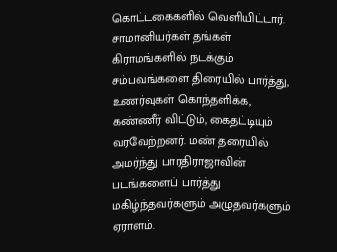கொட்டகைகளில் வெளியிட்டார். சாமானியர்கள் தங்கள் கிராமங்களில் நடக்கும் சம்பவங்களை திரையில் பார்த்து, உணர்வுகள் கொந்தளிக்க, கண்ணீர் விட்டும், கைதட்டியும் வரவேற்றனர். மண் தரையில் அமர்ந்து பாரதிராஜாவின் படங்களைப் பார்த்து மகிழ்ந்தவர்களும் அழுதவர்களும் ஏராளம்.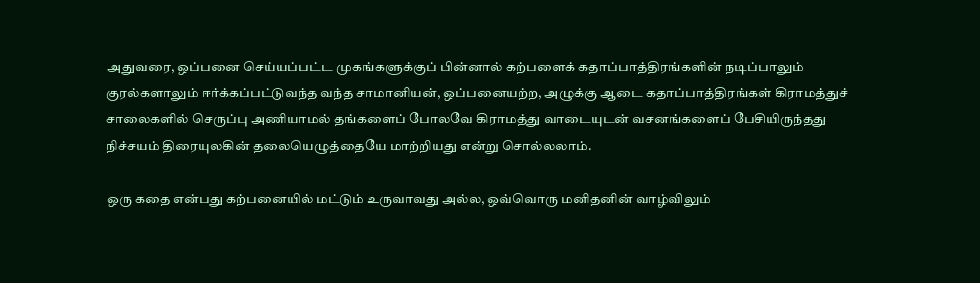அதுவரை, ஒப்பனை செய்யப்பட்ட முகங்களுக்குப் பின்னால் கற்பளைக் கதாப்பாத்திரங்களின் நடிப்பாலும் குரல்களாலும் ஈர்க்கப்பட்டுவந்த வந்த சாமானியன், ஒப்பனையற்ற, அழுக்கு ஆடை கதாப்பாத்திரங்கள் கிராமத்துச் சாலைகளில் செருப்பு அணியாமல் தங்களைப் போலவே கிராமத்து வாடையுடன் வசனங்களைப் பேசியிருந்தது நிச்சயம் திரையுலகின் தலையெழுத்தையே மாற்றியது என்று சொல்லலாம்.

ஒரு கதை என்பது கற்பனையில் மட்டும் உருவாவது அல்ல, ஒவ்வொரு மனிதனின் வாழ்விலும்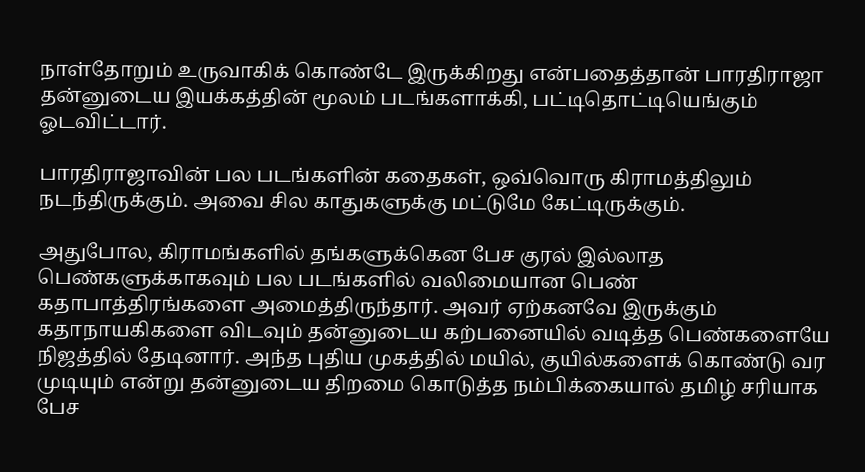நாள்தோறும் உருவாகிக் கொண்டே இருக்கிறது என்பதைத்தான் பாரதிராஜா தன்னுடைய இயக்கத்தின் மூலம் படங்களாக்கி, பட்டிதொட்டியெங்கும் ஓடவிட்டார்.

பாரதிராஜாவின் பல படங்களின் கதைகள், ஒவ்வொரு கிராமத்திலும் நடந்திருக்கும். அவை சில காதுகளுக்கு மட்டுமே கேட்டிருக்கும்.

அதுபோல, கிராமங்களில் தங்களுக்கென பேச குரல் இல்லாத பெண்களுக்காகவும் பல படங்களில் வலிமையான பெண் கதாபாத்திரங்களை அமைத்திருந்தார். அவர் ஏற்கனவே இருக்கும் கதாநாயகிகளை விடவும் தன்னுடைய கற்பனையில் வடித்த பெண்களையே நிஜத்தில் தேடினார். அந்த புதிய முகத்தில் மயில், குயில்களைக் கொண்டு வர முடியும் என்று தன்னுடைய திறமை கொடுத்த நம்பிக்கையால் தமிழ் சரியாக பேச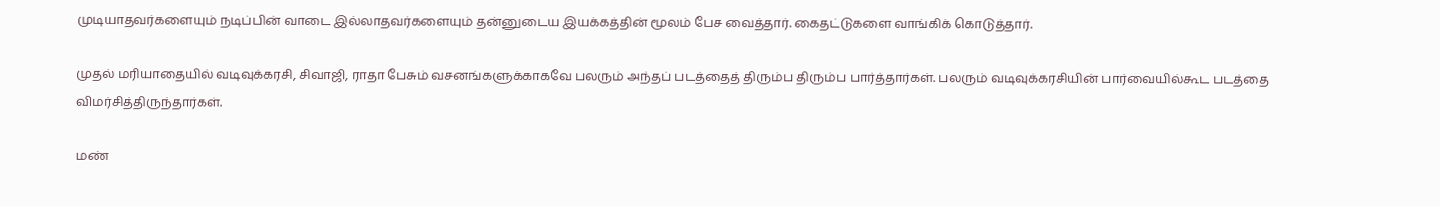முடியாதவர்களையும் நடிப்பின் வாடை இல்லாதவர்களையும் தன்னுடைய இயக்கத்தின் மூலம் பேச வைத்தார். கைதட்டுகளை வாங்கிக் கொடுத்தார்.

முதல் மரியாதையில் வடிவுக்கரசி, சிவாஜி, ராதா பேசும் வசனங்களுக்காகவே பலரும் அந்தப் படத்தைத் திரும்ப திரும்ப பார்த்தார்கள். பலரும் வடிவுக்கரசியின் பார்வையில்கூட படத்தை விமர்சித்திருந்தார்கள்.

மண்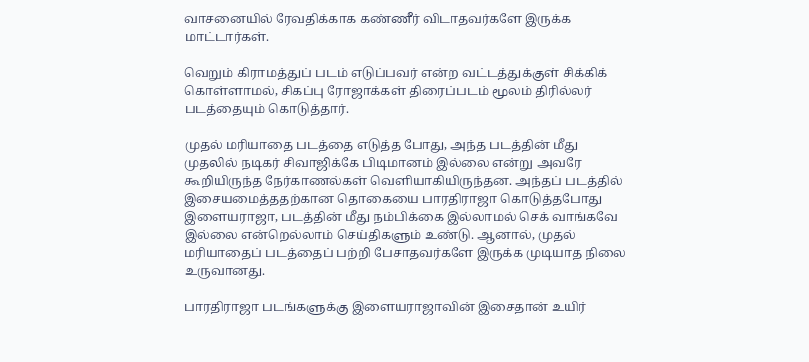வாசனையில் ரேவதிக்காக கண்ணீர் விடாதவர்களே இருக்க மாட்டார்கள்.

வெறும் கிராமத்துப் படம் எடுப்பவர் என்ற வட்டத்துக்குள் சிக்கிக் கொள்ளாமல், சிகப்பு ரோஜாக்கள் திரைப்படம் மூலம் திரில்லர் படத்தையும் கொடுத்தார்.

முதல் மரியாதை படத்தை எடுத்த போது, அந்த படத்தின் மீது முதலில் நடிகர் சிவாஜிக்கே பிடிமானம் இல்லை என்று அவரே கூறியிருந்த நேர்காணல்கள் வெளியாகியிருந்தன. அந்தப் படத்தில் இசையமைத்ததற்கான தொகையை பாரதிராஜா கொடுத்தபோது இளையராஜா, படத்தின் மீது நம்பிக்கை இல்லாமல் செக் வாங்கவே இல்லை என்றெல்லாம் செய்திகளும் உண்டு. ஆனால், முதல் மரியாதைப் படத்தைப் பற்றி பேசாதவர்களே இருக்க முடியாத நிலை உருவானது.

பாரதிராஜா படங்களுக்கு இளையராஜாவின் இசைதான் உயிர்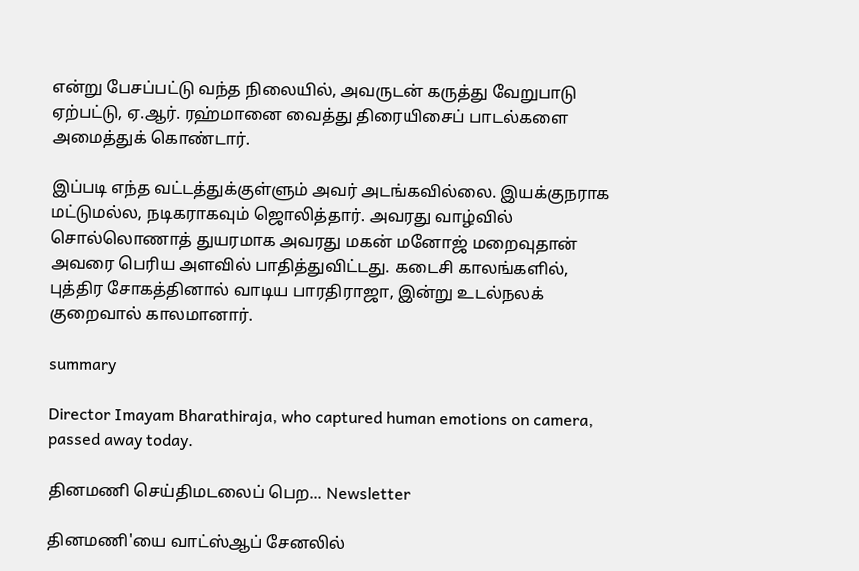என்று பேசப்பட்டு வந்த நிலையில், அவருடன் கருத்து வேறுபாடு ஏற்பட்டு, ஏ.ஆர். ரஹ்மானை வைத்து திரையிசைப் பாடல்களை அமைத்துக் கொண்டார்.

இப்படி எந்த வட்டத்துக்குள்ளும் அவர் அடங்கவில்லை. இயக்குநராக மட்டுமல்ல, நடிகராகவும் ஜொலித்தார். அவரது வாழ்வில் சொல்லொணாத் துயரமாக அவரது மகன் மனோஜ் மறைவுதான் அவரை பெரிய அளவில் பாதித்துவிட்டது. கடைசி காலங்களில், புத்திர சோகத்தினால் வாடிய பாரதிராஜா, இன்று உடல்நலக் குறைவால் காலமானார்.

summary

Director Imayam Bharathiraja, who captured human emotions on camera, passed away today.

தினமணி செய்திமடலைப் பெற... Newsletter

தினமணி'யை வாட்ஸ்ஆப் சேனலில்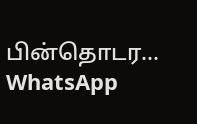பின்தொடர... WhatsApp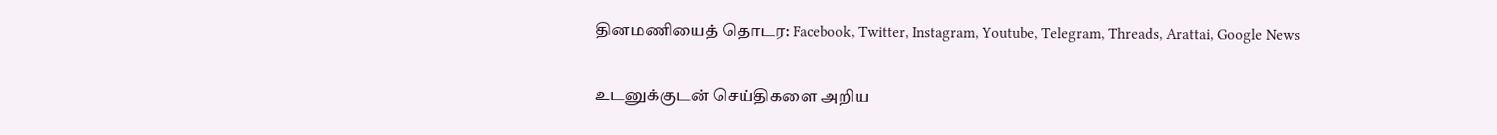தினமணியைத் தொடர: Facebook, Twitter, Instagram, Youtube, Telegram, Threads, Arattai, Google News

உடனுக்குடன் செய்திகளை அறிய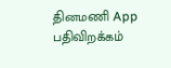தினமணி App பதிவிறக்கம்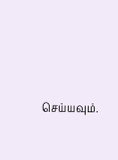செய்யவும்.